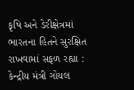કૃષિ અને ડેરીક્ષેત્રમાં ભારતના હિતને સુરક્ષિત રાખવામાં સફળ રહ્યા : કેન્દ્રીય મંત્રી ગોયલ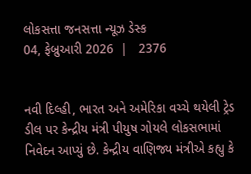લોકસત્તા જનસત્તા ન્યૂઝ ડેસ્ક
04, ફેબ્રુઆરી 2026  |   2376


નવી દિલ્હી, ભારત અને અમેરિકા વચ્ચે થયેલી ટ્રેડ ડીલ પર કેન્દ્રીય મંત્રી પીયુષ ગોયલે લોકસભામાં નિવેદન આપ્યું છે. કેન્દ્રીય વાણિજ્ય મંત્રીએ કહ્યુ કે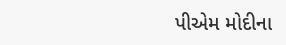પીએમ મોદીના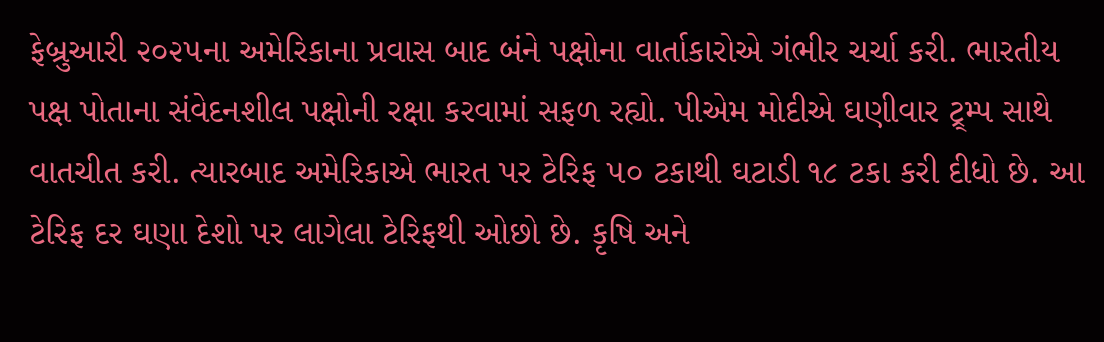ફેબ્રુઆરી ૨૦૨૫ના અમેરિકાના પ્રવાસ બાદ બંને પક્ષોના વાર્તાકારોએ ગંભીર ચર્ચા કરી. ભારતીય પક્ષ પોતાના સંવેદનશીલ પક્ષોની રક્ષા કરવામાં સફળ રહ્યો. પીએમ મોદીએ ઘણીવાર ટ્ર્મ્પ સાથે વાતચીત કરી. ત્યારબાદ અમેરિકાએ ભારત પર ટેરિફ ૫૦ ટકાથી ઘટાડી ૧૮ ટકા કરી દીધો છે. આ ટેરિફ દર ઘણા દેશો પર લાગેલા ટેરિફથી ઓછો છે. કૃષિ અને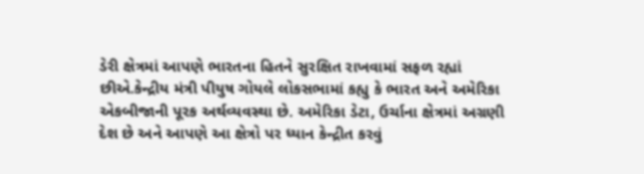ડેરી ક્ષેત્રમાં આપણે ભારતના હિતને સુરક્ષિત રાખવામાં સફળ રહ્યાં છીએ.કેન્દ્રીય મંત્રી પીયુષ ગોયલે લોકસભામાં કહ્યુ કે ભારત અને અમેરિકા એકબીજાની પૂરક અર્થવ્યવસ્થા છે. અમેરિકા ડેટા, ઉર્ચાના ક્ષેત્રમાં અગ્રણી દેશ છે અને આપણે આ ક્ષેત્રો પર ધ્યાન કેન્દ્રીત કરવું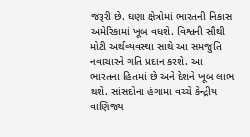જરૂરી છે. ઘણા ક્ષેત્રોમાં ભારતની નિકાસ અમેરિકામાં ખૂબ વધશે. વિશ્વની સૌથી મોટી અર્થવ્યવસ્થા સાથે આ સમજુતિ નવાચારને ગતિ પ્રદાન કરશે. આ ભારતના હિતમાં છે અને દેશને ખૂબ લાભ થશે. સાંસદોના હંગામા વચ્ચે કેન્દ્રીય વાણિજ્ય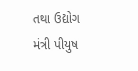તથા ઉદ્યોગ મંત્રી પીયુષ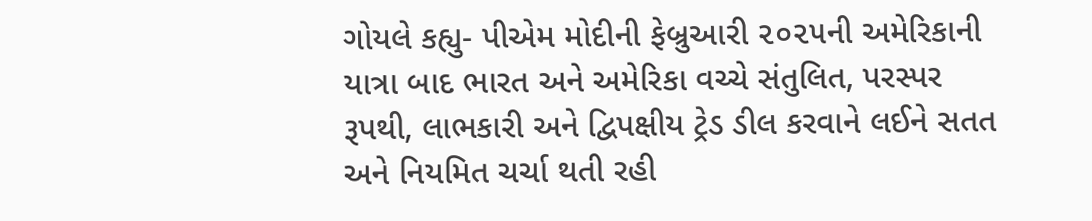ગોયલે કહ્યુ- પીએમ મોદીની ફેબ્રુઆરી ૨૦૨૫ની અમેરિકાની યાત્રા બાદ ભારત અને અમેરિકા વચ્ચે સંતુલિત, પરસ્પર રૂપથી, લાભકારી અને દ્વિપક્ષીય ટ્રેડ ડીલ કરવાને લઈને સતત અને નિયમિત ચર્ચા થતી રહી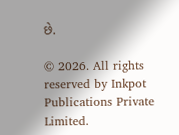છે.

© 2026. All rights reserved by Inkpot Publications Private Limited.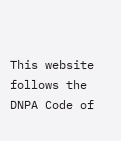This website follows the DNPA Code of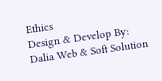Ethics
Design & Develop By:
Dalia Web & Soft Solution